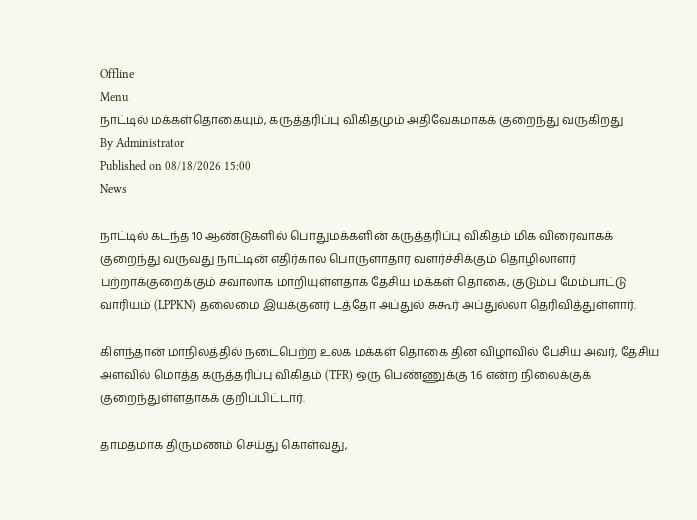Offline
Menu
நாட்டில் மக்கள்தொகையும், கருத்தரிப்பு விகிதமும் அதிவேகமாகக் குறைந்து வருகிறது
By Administrator
Published on 08/18/2026 15:00
News

நாட்டில் கடந்த 10 ஆண்டுகளில் பொதுமக்களின் கருத்தரிப்பு விகிதம் மிக விரைவாகக் குறைந்து வருவது நாட்டின் எதிர்கால பொருளாதார வளர்ச்சிக்கும் தொழிலாளர் பற்றாக்குறைக்கும் சவாலாக மாறியுள்ளதாக தேசிய மக்கள் தொகை, குடும்ப மேம்பாட்டு வாரியம் (LPPKN) தலைமை இயக்குனர் டத்தோ அப்துல் சுகூர் அப்துல்லா தெரிவித்துள்ளார்.

கிளந்தான் மாநிலத்தில் நடைபெற்ற உலக மக்கள் தொகை தின விழாவில் பேசிய அவர், தேசிய அளவில் மொத்த கருத்தரிப்பு விகிதம் (TFR) ஒரு பெண்ணுக்கு 1.6 என்ற நிலைக்குக் குறைந்துள்ளதாகக் குறிப்பிட்டார்.

தாமதமாக திருமணம் செய்து கொள்வது,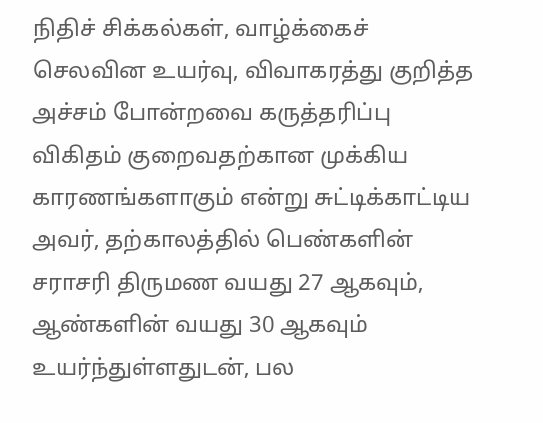நிதிச் சிக்கல்கள், வாழ்க்கைச் செலவின உயர்வு, விவாகரத்து குறித்த அச்சம் போன்றவை கருத்தரிப்பு விகிதம் குறைவதற்கான முக்கிய காரணங்களாகும் என்று சுட்டிக்காட்டிய அவர், தற்காலத்தில் பெண்களின் சராசரி திருமண வயது 27 ஆகவும், ஆண்களின் வயது 30 ஆகவும் உயர்ந்துள்ளதுடன், பல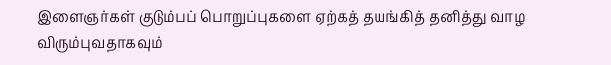இளைஞர்கள் குடும்பப் பொறுப்புகளை ஏற்கத் தயங்கித் தனித்து வாழ விரும்புவதாகவும்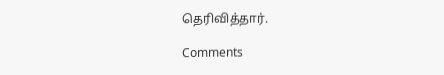தெரிவித்தார்.

Comments